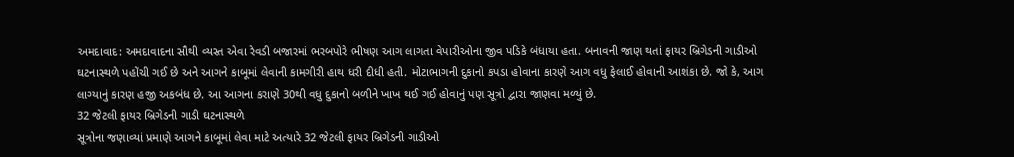અમદાવાદ: અમદાવાદના સૌથી વ્યસ્ત એવા રેવડી બજારમાં ભરબપોરે ભીષણ આગ લાગતા વેપારીઓના જીવ પડિકે બંધાયા હતા. બનાવની જાણ થતાં ફાયર બ્રિગેડની ગાડીઓ ઘટનાસ્થળે પહોંચી ગઈ છે અને આગને કાબૂમાં લેવાની કામગીરી હાથ ધરી દીધી હતી. મોટાભાગની દુકાનો કપડા હોવાના કારણે આગ વધુ ફેલાઈ હોવાની આશંકા છે. જો કે, આગ લાગ્યાનું કારણ હજી અકબંધ છે. આ આગના કરાણે 30થી વધુ દુકાનો બળીને ખાખ થઈ ગઈ હોવાનું પણ સૂત્રો દ્વારા જાણવા મળ્યું છે.
32 જેટલી ફાયર બ્રિગેડની ગાડી ઘટનાસ્થળે
સૂત્રોના જણાવ્યાં પ્રમાણે આગને કાબૂમાં લેવા માટે અત્યારે 32 જેટલી ફાયર બ્રિગેડની ગાડીઓ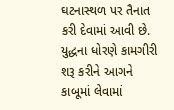ઘટનાસ્થળ પર તૈનાત કરી દેવામાં આવી છે. યુદ્ધના ધોરણે કામગીરી શરૂ કરીને આગને કાબૂમાં લેવામાં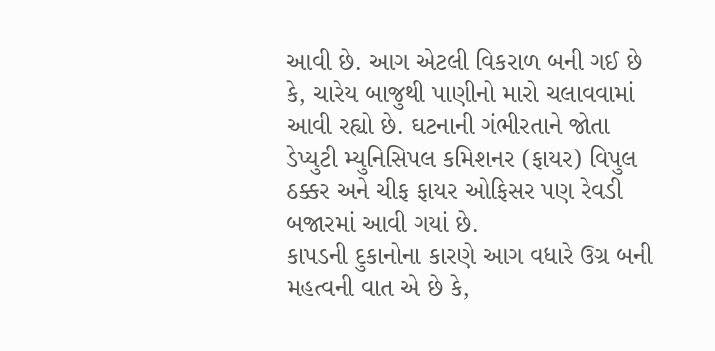આવી છે. આગ એટલી વિકરાળ બની ગઈ છે કે, ચારેય બાજુથી પાણીનો મારો ચલાવવામાં આવી રહ્યો છે. ઘટનાની ગંભીરતાને જોતા ડેપ્યુટી મ્યુનિસિપલ કમિશનર (ફાયર) વિપુલ ઠક્કર અને ચીફ ફાયર ઓફિસર પણ રેવડી બજારમાં આવી ગયાં છે.
કાપડની દુકાનોના કારણે આગ વધારે ઉગ્ર બની
મહત્વની વાત એ છે કે,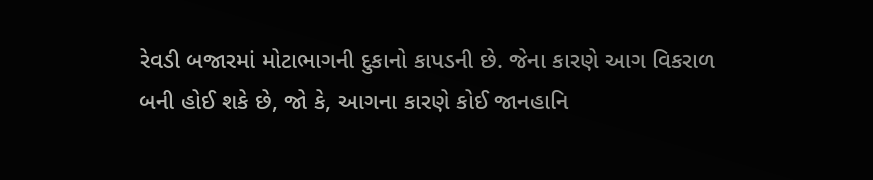રેવડી બજારમાં મોટાભાગની દુકાનો કાપડની છે. જેના કારણે આગ વિકરાળ બની હોઈ શકે છે, જો કે, આગના કારણે કોઈ જાનહાનિ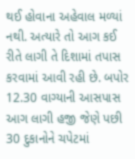થઈ હોવાના અહેવાલ મળ્યાં નથી. અત્યારે તો આગ કઈ રીતે લાગી તે દિશામાં તપાસ કરવામાં આવી રહી છે. બપોર 12.30 વાગ્યાની આસપાસ આગ લાગી હજી જેણે પછી 30 દુકાનોને ચપેટમાં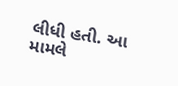લીધી હતી. આ મામલે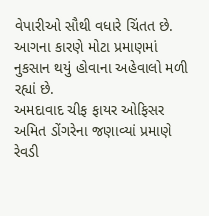વેપારીઓ સૌથી વધારે ચિંતત છે. આગના કારણે મોટા પ્રમાણમાં નુકસાન થયું હોવાના અહેવાલો મળી રહ્યાં છે.
અમદાવાદ ચીફ ફાયર ઓફિસર અમિત ડોંગરેના જણાવ્યાં પ્રમાણે રેવડી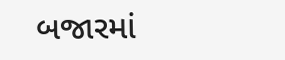બજારમાં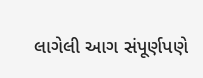લાગેલી આગ સંપૂર્ણપણે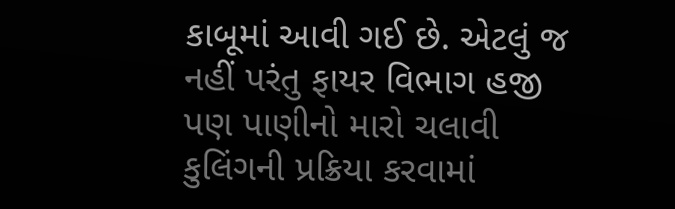કાબૂમાં આવી ગઈ છે. એટલું જ નહીં પરંતુ ફાયર વિભાગ હજી પણ પાણીનો મારો ચલાવી કુલિંગની પ્રક્રિયા કરવામાં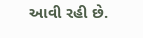આવી રહી છે.